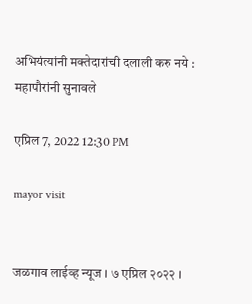अभियंत्यांनी मक्तेदारांची दलाली करु नये : महापौरांनी सुनावले

एप्रिल 7, 2022 12:30 PM

mayor visit


जळगाव लाईव्ह न्यूज । ७ एप्रिल २०२२ ।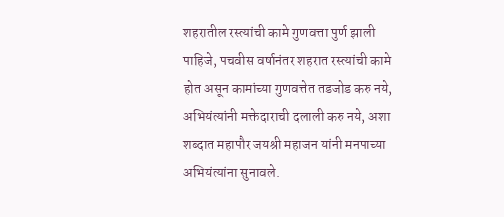शहरातील रस्त्यांची कामे गुणवत्ता पुर्ण झाली पाहिजे, पचवीस वर्षानंतर शहरात रस्त्यांची कामे होत असून कामांच्या गुणवत्तेत तडजोड करु नये, अभियंत्यांनी मक्तेदाराची दलाली करु नये, अशा शब्दात महापौर जयश्री महाजन यांनी मनपाच्या अभियंत्यांना सुनावले.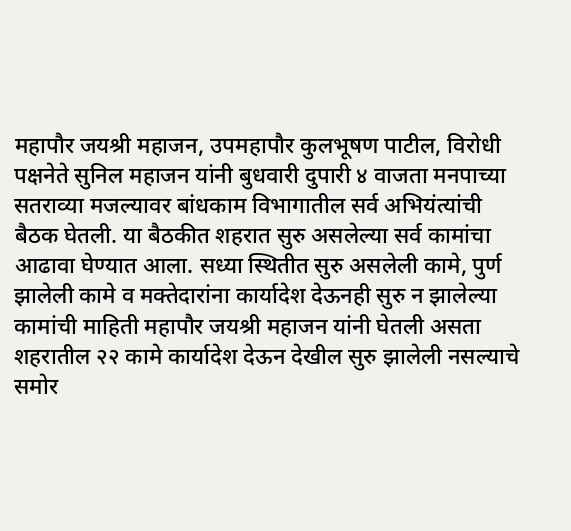महापौर जयश्री महाजन, उपमहापौर कुलभूषण पाटील, विरोधी पक्षनेते सुनिल महाजन यांनी बुधवारी दुपारी ४ वाजता मनपाच्या सतराव्या मजल्यावर बांधकाम विभागातील सर्व अभियंत्यांची बैठक घेतली. या बैठकीत शहरात सुरु असलेल्या सर्व कामांचा आढावा घेण्यात आला. सध्या स्थितीत सुरु असलेली कामे, पुर्ण झालेली कामे व मक्तेदारांना कार्यादेश देऊनही सुरु न झालेल्या कामांची माहिती महापौर जयश्री महाजन यांनी घेतली असता शहरातील २२ कामे कार्यादेश देऊन देखील सुरु झालेली नसल्याचे समोर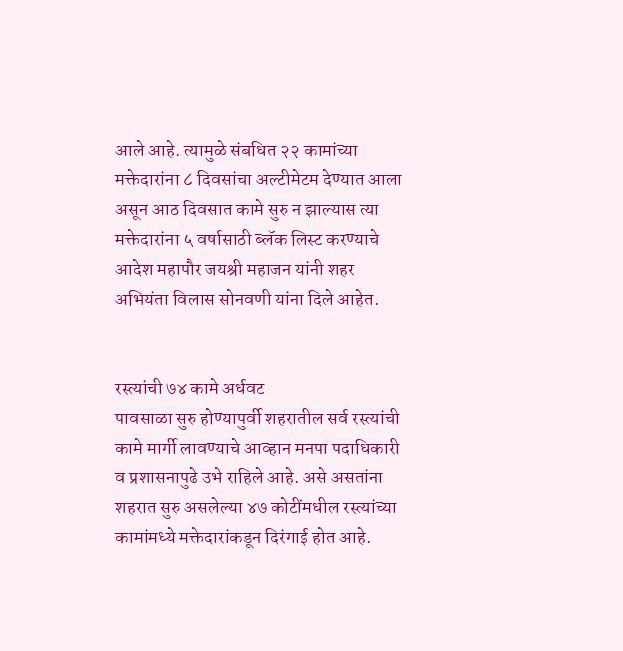आले आहे. त्यामुळे संबधित २२ कामांच्या मक्तेदारांना ८ दिवसांचा अल्टीमेटम देण्यात आला असून आठ दिवसात कामे सुरु न झाल्यास त्या मक्तेदारांना ५ वर्षासाठी ब्लॅक लिस्ट करण्याचे आदेश महापौर जयश्री महाजन यांनी शहर अभियंता विलास सोनवणी यांना दिले आहेत.


रस्त्यांची ७४ कामे अर्धवट
पावसाळा सुरु होण्यापुर्वी शहरातील सर्व रस्त्यांची कामे मार्गी लावण्याचे आव्हान मनपा पदाधिकारी व प्रशासनापुढे उभे राहिले आहे. असे असतांना शहरात सुरु असलेल्या ४७ कोटींमधील रस्त्यांच्या कामांमध्ये मक्तेदारांकडून दिरंगाई होत आहे.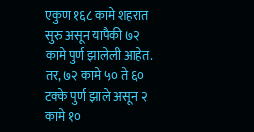एकुण १६८ कामे शहरात सुरु असून यापैकी ७२ कामे पुर्ण झालेली आहेत. तर, ७२ कामे ५० ते ६० टक्के पुर्ण झाले असून २ कामे १०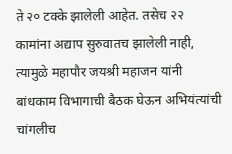ते २० टक्के झालेली आहेत. तसेच २२ कामांना अद्याप सुरुवातच झालेली नाही, त्यामुळे महापौर जयश्री महाजन यांनी बांधकाम विभागाची बैठक घेऊन अभियंत्यांची चांगलीच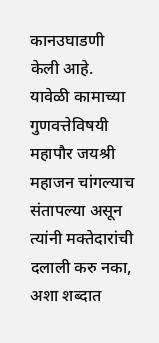कानउघाडणी केली आहे. यावेळी कामाच्या गुणवत्तेविषयी महापौर जयश्री महाजन चांगल्याच संतापल्या असून त्यांनी मक्तेदारांची दलाली करु नका, अशा शब्दात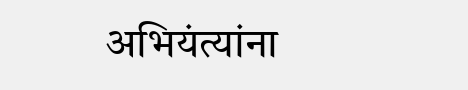अभियंत्यांना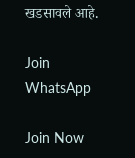खडसावले आहे.

Join WhatsApp

Join Now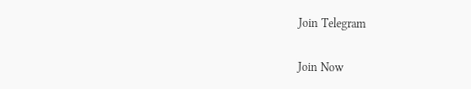Join Telegram

Join Now